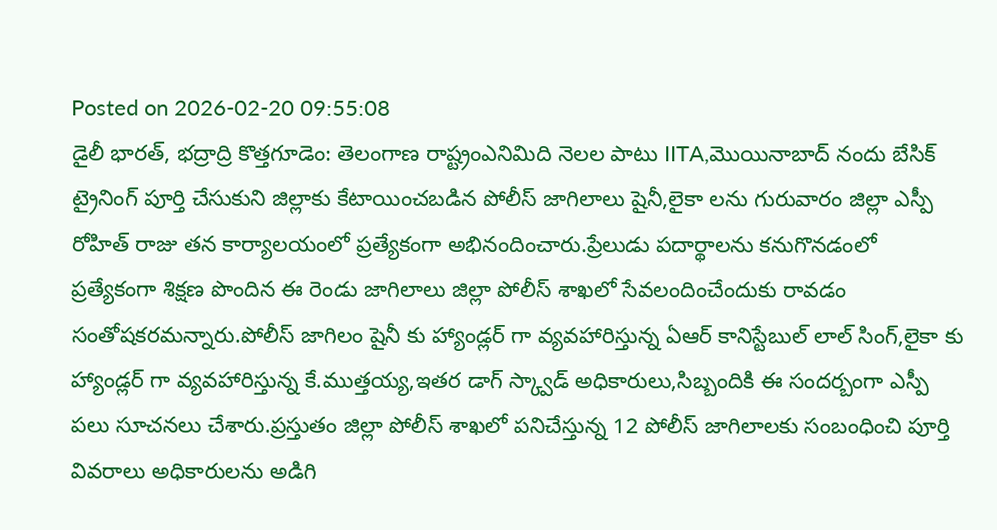Posted on 2026-02-20 09:55:08
డైలీ భారత్, భద్రాద్రి కొత్తగూడెం: తెలంగాణ రాష్ట్రంఎనిమిది నెలల పాటు IITA,మొయినాబాద్ నందు బేసిక్ ట్రైనింగ్ పూర్తి చేసుకుని జిల్లాకు కేటాయించబడిన పోలీస్ జాగిలాలు షైనీ,లైకా లను గురువారం జిల్లా ఎస్పీ రోహిత్ రాజు తన కార్యాలయంలో ప్రత్యేకంగా అభినందించారు.ప్రేలుడు పదార్థాలను కనుగొనడంలో ప్రత్యేకంగా శిక్షణ పొందిన ఈ రెండు జాగిలాలు జిల్లా పోలీస్ శాఖలో సేవలందించేందుకు రావడం సంతోషకరమన్నారు.పోలీస్ జాగిలం షైనీ కు హ్యాండ్లర్ గా వ్యవహారిస్తున్న ఏఆర్ కానిస్టేబుల్ లాల్ సింగ్,లైకా కు హ్యాండ్లర్ గా వ్యవహారిస్తున్న కే.ముత్తయ్య,ఇతర డాగ్ స్క్వాడ్ అధికారులు,సిబ్బందికి ఈ సందర్బంగా ఎస్పీ పలు సూచనలు చేశారు.ప్రస్తుతం జిల్లా పోలీస్ శాఖలో పనిచేస్తున్న 12 పోలీస్ జాగిలాలకు సంబంధించి పూర్తి వివరాలు అధికారులను అడిగి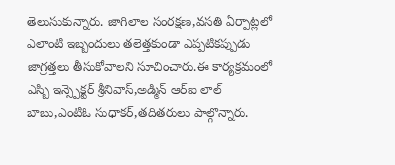తెలుసుకున్నారు. జాగిలాల సంరక్షణ,వసతి ఏర్పాట్లలో ఎలాంటి ఇబ్బందులు తలెత్తకుండా ఎప్పటికప్పుడు జాగ్రత్తలు తీసుకోవాలని సూచించారు.ఈ కార్యక్రమంలో ఎస్బి ఇన్స్పెక్టర్ శ్రీనివాస్,అడ్మిన్ ఆర్ఐ లాల్ బాబు,ఎంటిఓ సుధాకర్,తదితరులు పాల్గొన్నారు.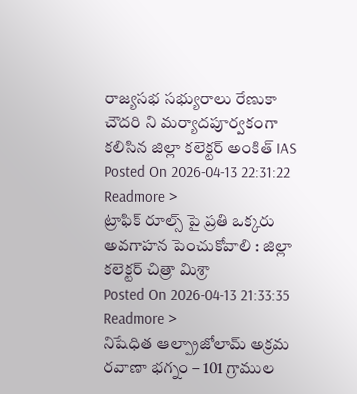రాజ్యసభ సభ్యురాలు రేణుకా చౌదరి ని మర్యాదపూర్వకంగా కలిసిన జిల్లా కలెక్టర్ అంకిత్ IAS
Posted On 2026-04-13 22:31:22
Readmore >
ట్రాఫిక్ రూల్స్ పై ప్రతి ఒక్కరు అవగాహన పెంచుకోవాలి : జిల్లా కలెక్టర్ చిత్రా మిశ్రా
Posted On 2026-04-13 21:33:35
Readmore >
నిషేధిత ఆల్ప్రాజోలామ్ అక్రమ రవాణా భగ్నం – 101 గ్రాముల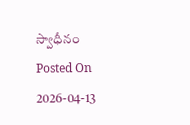స్వాధీనం
Posted On 2026-04-13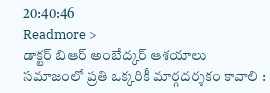20:40:46
Readmore >
డాక్టర్ బిఆర్ అంబేద్కర్ ఆశయాలు సమాజంలో ప్రతి ఒక్కరికీ మార్గదర్శకం కావాలి :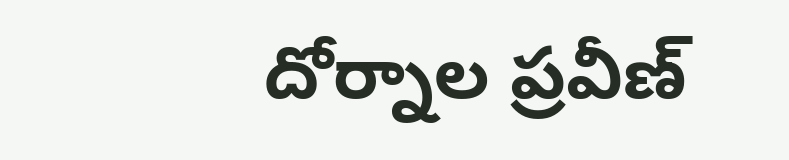దోర్నాల ప్రవీణ్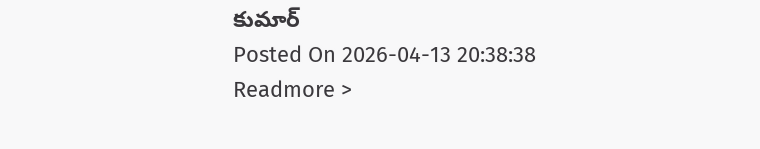కుమార్
Posted On 2026-04-13 20:38:38
Readmore >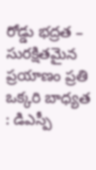రోడ్డు భద్రత – సురక్షితమైన ప్రయాణం ప్రతి ఒక్కరి బాధ్యత : డిఎస్పీ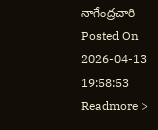నాగేంద్రచారి
Posted On 2026-04-13 19:58:53
Readmore >